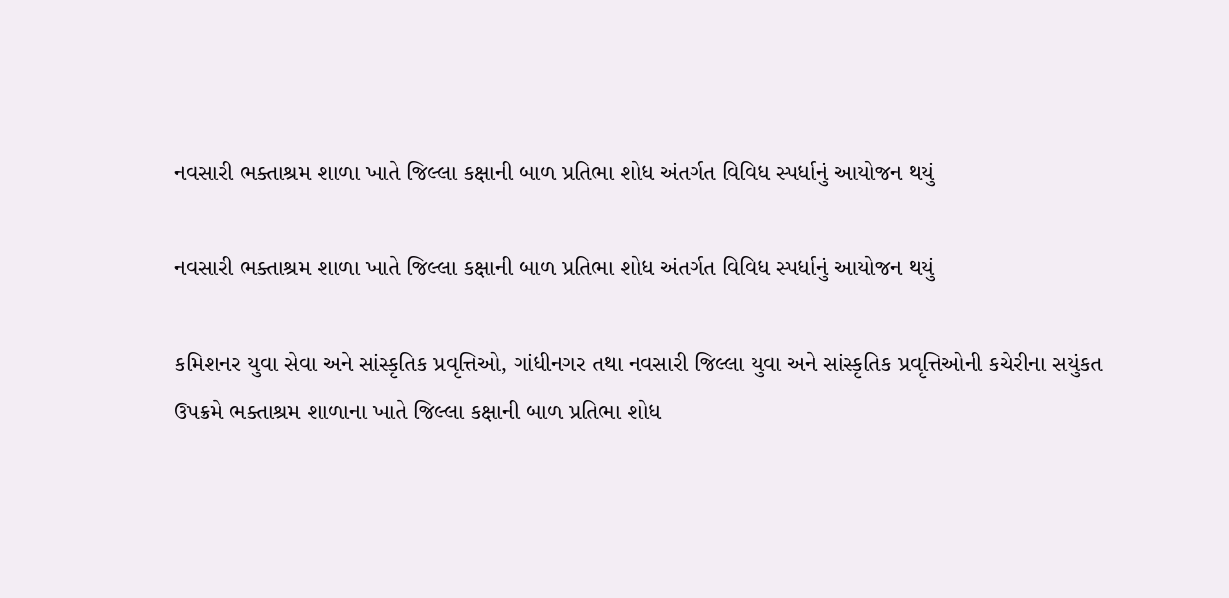નવસારી ભક્તાશ્રમ શાળા ખાતે જિલ્લા કક્ષાની બાળ પ્રતિભા શોધ અંતર્ગત વિવિધ સ્પર્ધાનું આયોજન થયું

નવસારી ભક્તાશ્રમ શાળા ખાતે જિલ્લા કક્ષાની બાળ પ્રતિભા શોધ અંતર્ગત વિવિધ સ્પર્ધાનું આયોજન થયું

કમિશનર યુવા સેવા અને સાંસ્કૃતિક પ્રવૃત્તિઓ, ગાંધીનગર તથા નવસારી જિલ્લા યુવા અને સાંસ્કૃતિક પ્રવૃત્તિઓની કચેરીના સયુંકત ઉપક્રમે ભક્તાશ્રમ શાળાના ખાતે જિલ્લા કક્ષાની બાળ પ્રતિભા શોધ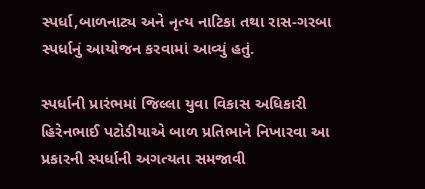સ્પર્ધા,બાળનાટ્ય અને નૃત્ય નાટિકા તથા રાસ-ગરબા સ્પર્ધાનું આયોજન કરવામાં આવ્યું હતું.

સ્પર્ધાની પ્રારંભમાં જિલ્લા યુવા વિકાસ અધિકારી  હિરેનભાઈ પટોડીયાએ બાળ પ્રતિભાને નિખારવા આ પ્રકારની સ્પર્ધાની અગત્યતા સમજાવી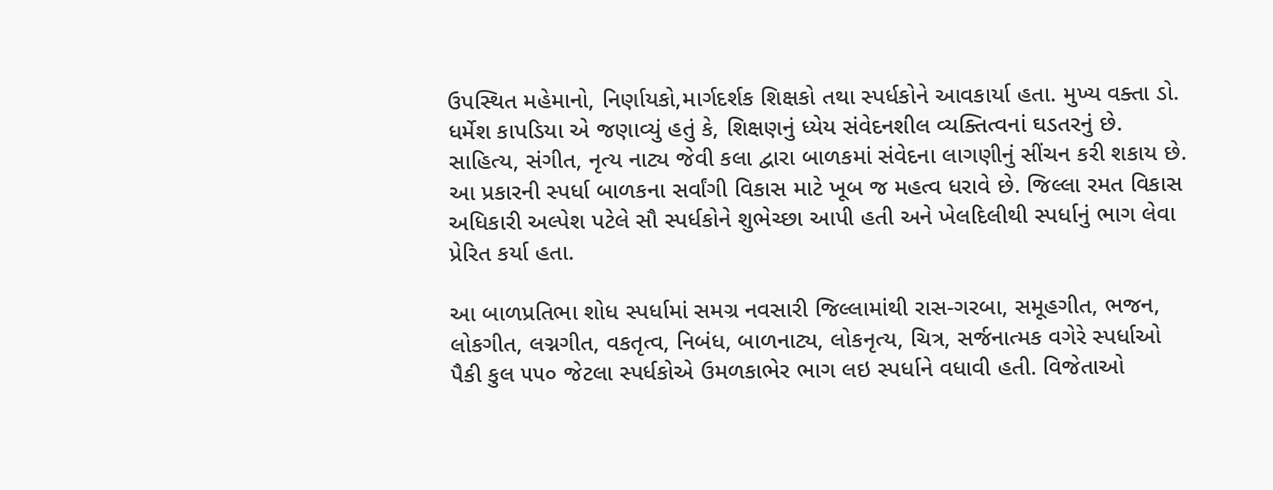ઉપસ્થિત મહેમાનો, નિર્ણાયકો,માર્ગદર્શક શિક્ષકો તથા સ્પર્ધકોને આવકાર્યા હતા. મુખ્ય વક્તા ડો. ધર્મેશ કાપડિયા એ જણાવ્યું હતું કે, શિક્ષણનું ધ્યેય સંવેદનશીલ વ્યક્તિત્વનાં ઘડતરનું છે. સાહિત્ય, સંગીત, નૃત્ય નાટ્ય જેવી કલા દ્વારા બાળકમાં સંવેદના લાગણીનું સીંચન કરી શકાય છે. આ પ્રકારની સ્પર્ધા બાળકના સર્વાંગી વિકાસ માટે ખૂબ જ મહત્વ ધરાવે છે. જિલ્લા રમત વિકાસ અધિકારી અલ્પેશ પટેલે સૌ સ્પર્ધકોને શુભેચ્છા આપી હતી અને ખેલદિલીથી સ્પર્ધાનું ભાગ લેવા પ્રેરિત કર્યા હતા.

આ બાળપ્રતિભા શોધ સ્પર્ધામાં સમગ્ર નવસારી જિલ્લામાંથી રાસ-ગરબા, સમૂહગીત, ભજન, લોકગીત, લગ્નગીત, વકતૃત્વ, નિબંધ, બાળનાટ્ય, લોકનૃત્ય, ચિત્ર, સર્જનાત્મક વગેરે સ્પર્ધાઓ પૈકી કુલ ૫૫૦ જેટલા સ્પર્ધકોએ ઉમળકાભેર ભાગ લઇ સ્પર્ધાને વધાવી હતી. વિજેતાઓ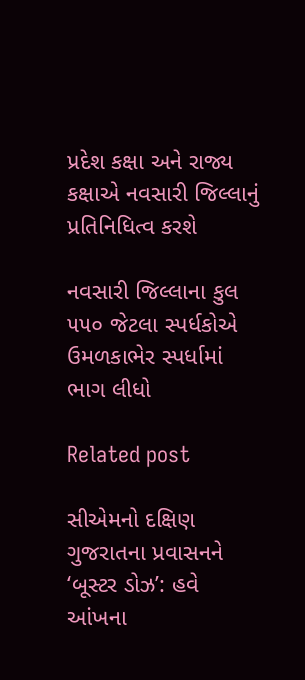પ્રદેશ કક્ષા અને રાજ્ય કક્ષાએ નવસારી જિલ્લાનું પ્રતિનિધિત્વ કરશે

નવસારી જિલ્લાના કુલ ૫૫૦ જેટલા સ્પર્ધકોએ ઉમળકાભેર સ્પર્ધામાં ભાગ લીધો

Related post

સીએમનો દક્ષિણ ગુજરાતના પ્રવાસનને ‘બૂસ્ટર ડોઝ’: હવે આંખના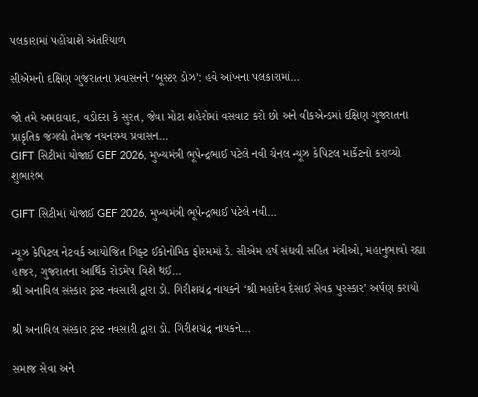પલકારામાં પહોંચાશે અંતરિયાળ

સીએમનો દક્ષિણ ગુજરાતના પ્રવાસનને ‘બૂસ્ટર ડોઝ’: હવે આંખના પલકારામાં…

જો તમે અમદાવાદ, વડોદરા કે સુરત, જેવા મોટા શહેરોમાં વસવાટ કરો છો અને વીકએન્ડમાં દક્ષિણ ગુજરાતના પ્રાકૃતિક જંગલો તેમજ નયનરમ્ય પ્રવાસન…
GIFT સિટીમાં યોજાઈ GEF 2026, મુખ્યમંત્રી ભૂપેન્દ્રભાઈ પટેલે નવી ચેનલ ન્યૂઝ કેપિટલ માર્કેટનો કરાવ્યો શુભારંભ

GIFT સિટીમાં યોજાઈ GEF 2026, મુખ્યમંત્રી ભૂપેન્દ્રભાઈ પટેલે નવી…

ન્યૂઝ કેપિટલ નેટવર્ક આયોજિત ગિફ્ટ ઈકોનોમિક ફોરમમાં ડે. સીએમ હર્ષ સંઘવી સહિત મંત્રીઓ, મહાનુભાવો રહ્યા હાજર, ગુજરાતના આર્થિક રોડમેપ વિશે થઈ…
શ્રી અનાવિલ સંસ્કાર ટ્રસ્ટ નવસારી દ્વારા ડો. ગિરીશચંદ્ર નાયકને ‘શ્રી મહાદેવ દેસાઈ સેવક પુરસ્કાર’ અર્પણ કરાયો

શ્રી અનાવિલ સંસ્કાર ટ્રસ્ટ નવસારી દ્વારા ડો. ગિરીશચંદ્ર નાયકને…

સમાજ સેવા અને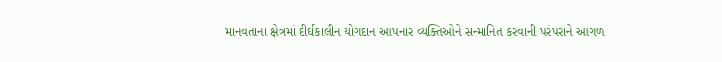માનવતાના ક્ષેત્રમાં દીર્ઘકાલીન યોગદાન આપનાર વ્યક્તિઓને સન્માનિત કરવાની પરંપરાને આગળ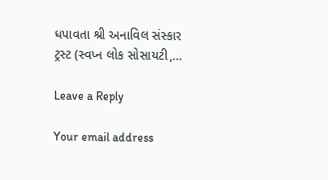ધપાવતા શ્રી અનાવિલ સંસ્કાર ટ્રસ્ટ (સ્વપ્ન લોક સોસાયટી,…

Leave a Reply

Your email address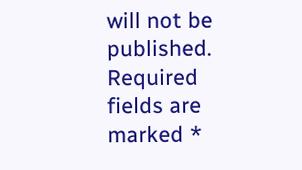will not be published. Required fields are marked *